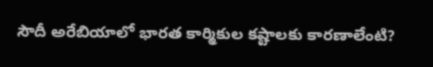సౌదీ అరేబియాలో భారత కార్మికుల కష్టాలకు కారణాలేంటి?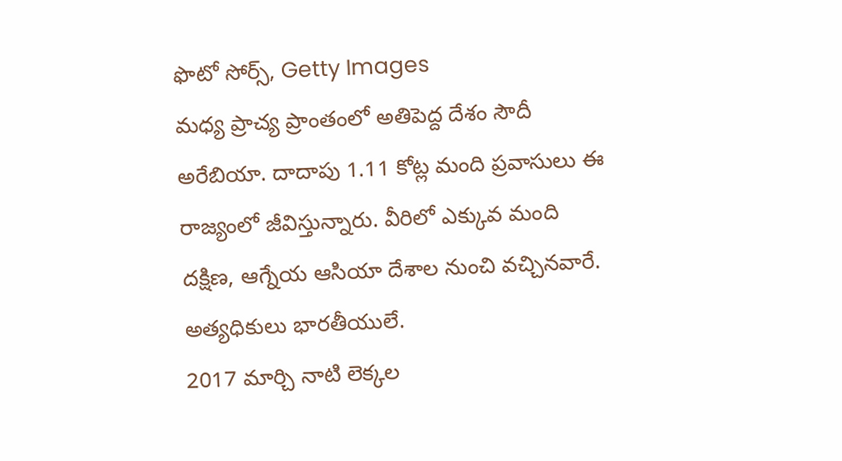ఫొటో సోర్స్, Getty Images
మధ్య ప్రాచ్య ప్రాంతంలో అతిపెద్ద దేశం సౌదీ అరేబియా. దాదాపు 1.11 కోట్ల మంది ప్రవాసులు ఈ రాజ్యంలో జీవిస్తున్నారు. వీరిలో ఎక్కువ మంది దక్షిణ, ఆగ్నేయ ఆసియా దేశాల నుంచి వచ్చినవారే. అత్యధికులు భారతీయులే.
2017 మార్చి నాటి లెక్కల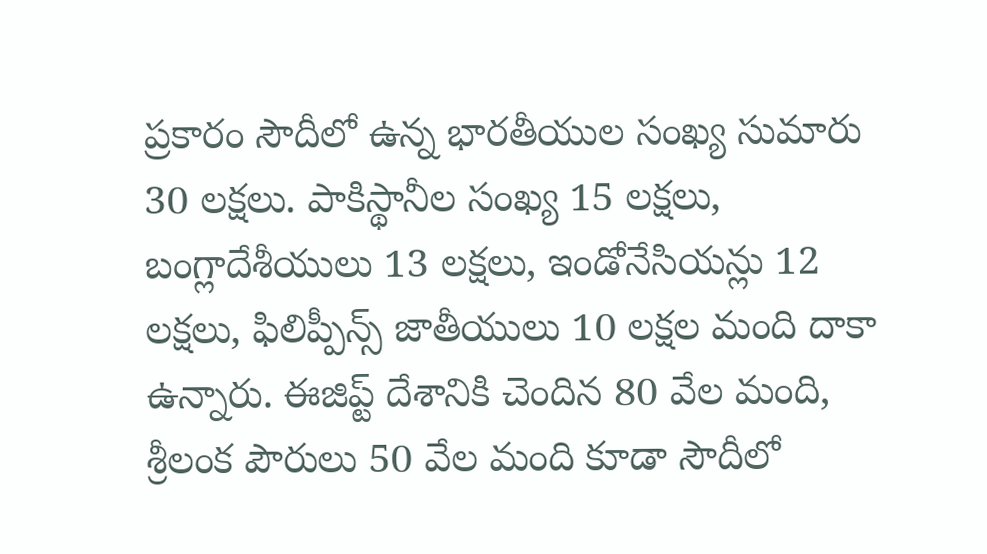ప్రకారం సౌదీలో ఉన్న భారతీయుల సంఖ్య సుమారు 30 లక్షలు. పాకిస్థానీల సంఖ్య 15 లక్షలు, బంగ్లాదేశీయులు 13 లక్షలు, ఇండోనేసియన్లు 12 లక్షలు, ఫిలిప్పీన్స్ జాతీయులు 10 లక్షల మంది దాకా ఉన్నారు. ఈజిప్ట్ దేశానికి చెందిన 80 వేల మంది, శ్రీలంక పౌరులు 50 వేల మంది కూడా సౌదీలో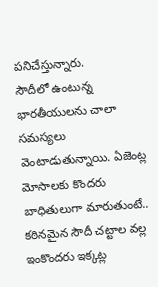పనిచేస్తున్నారు.
సౌదీలో ఉంటున్న భారతీయులను చాలా సమస్యలు వెంటాడుతున్నాయి. ఏజెంట్ల మోసాలకు కొందరు బాధితులుగా మారుతుంటే.. కఠినమైన సౌదీ చట్టాల వల్ల ఇంకొందరు ఇక్కట్ల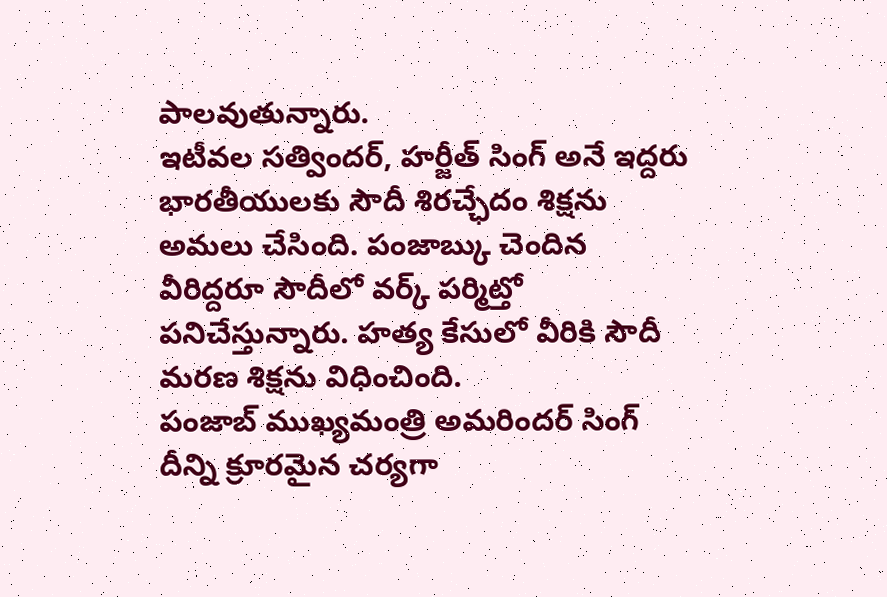పాలవుతున్నారు.
ఇటీవల సత్విందర్, హర్జీత్ సింగ్ అనే ఇద్దరు భారతీయులకు సౌదీ శిరచ్ఛేదం శిక్షను అమలు చేసింది. పంజాబ్కు చెందిన వీరిద్దరూ సౌదీలో వర్క్ పర్మిట్తో పనిచేస్తున్నారు. హత్య కేసులో వీరికి సౌదీ మరణ శిక్షను విధించింది.
పంజాబ్ ముఖ్యమంత్రి అమరిందర్ సింగ్ దీన్ని క్రూరమైన చర్యగా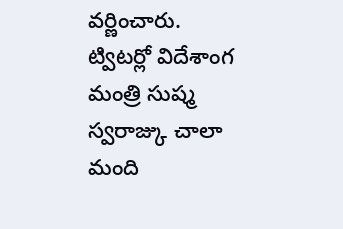వర్ణించారు.
ట్విటర్లో విదేశాంగ మంత్రి సుష్మ స్వరాజ్కు చాలా మంది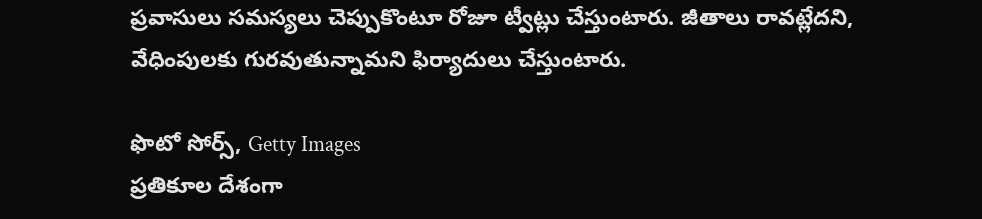ప్రవాసులు సమస్యలు చెప్పుకొంటూ రోజూ ట్వీట్లు చేస్తుంటారు. జీతాలు రావట్లేదని, వేధింపులకు గురవుతున్నామని ఫిర్యాదులు చేస్తుంటారు.

ఫొటో సోర్స్, Getty Images
ప్రతికూల దేశంగా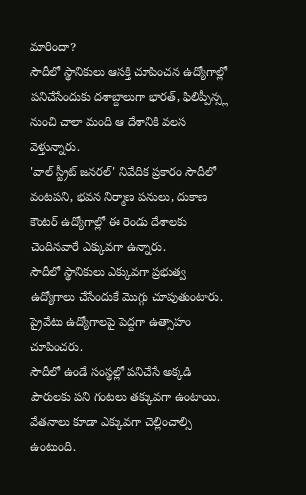మారిందా?
సౌదీలో స్థానికులు ఆసక్తి చూపించన ఉద్యోగాల్లో పనిచేసేందుకు దశాబ్దాలుగా భారత్, ఫిలిప్పీన్స్ల నుంచి చాలా మంది ఆ దేశానికి వలస వెళ్తున్నారు.
'వాల్ స్ట్రీట్ జనరల్' నివేదిక ప్రకారం సౌదీలో వంటపని, భవన నిర్మాణ పనులు, దుకాణ కౌంటర్ ఉద్యోగాల్లో ఈ రెండు దేశాలకు చెందినవారే ఎక్కువగా ఉన్నారు.
సౌదీలో స్థానికులు ఎక్కువగా ప్రభుత్వ ఉద్యోగాలు చేసేందుకే మొగ్గు చూపుతుంటారు. ప్రైవేటు ఉద్యోగాలపై పెద్దగా ఉత్సాహం చూపించరు.
సౌదీలో ఉండే సంస్థల్లో పనిచేసే అక్కడి పౌరులకు పని గంటలు తక్కువగా ఉంటాయి. వేతనాలు కూడా ఎక్కువగా చెల్లించాల్సి ఉంటుంది.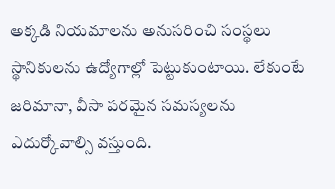అక్కడి నియమాలను అనుసరించి సంస్థలు స్థానికులను ఉద్యోగాల్లో పెట్టుకుంటాయి. లేకుంటే జరిమానా, వీసా పరమైన సమస్యలను ఎదుర్కోవాల్సి వస్తుంది.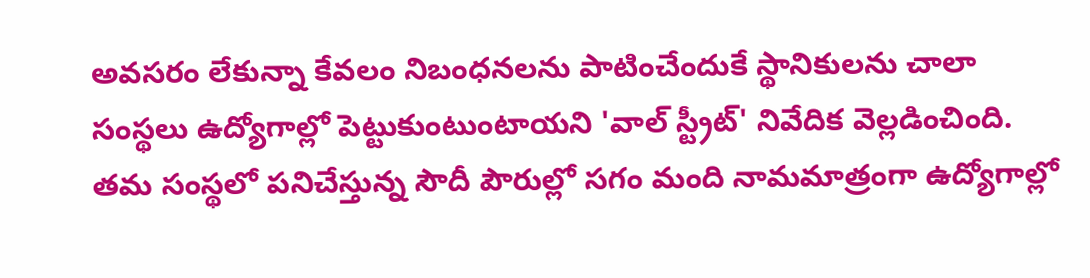అవసరం లేకున్నా కేవలం నిబంధనలను పాటించేందుకే స్థానికులను చాలా సంస్థలు ఉద్యోగాల్లో పెట్టుకుంటుంటాయని 'వాల్ స్ట్రీట్' నివేదిక వెల్లడించింది.
తమ సంస్థలో పనిచేస్తున్న సౌదీ పౌరుల్లో సగం మంది నామమాత్రంగా ఉద్యోగాల్లో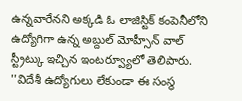ఉన్నవారేనని అక్కడి ఓ లాజిస్టిక్ కంపెనీలోని ఉద్యోగిగా ఉన్న అబ్దుల్ మోహ్సీన్ వాల్ స్ట్రీట్కు ఇచ్చిన ఇంటర్వ్యూలో తెలిపారు.
''విదేశీ ఉద్యోగులు లేకుండా ఈ సంస్థ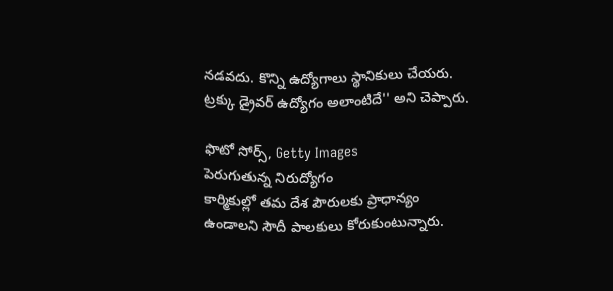నడవదు. కొన్ని ఉద్యోగాలు స్థానికులు చేయరు. ట్రక్కు డ్రైవర్ ఉద్యోగం అలాంటిదే'' అని చెప్పారు.

ఫొటో సోర్స్, Getty Images
పెరుగుతున్న నిరుద్యోగం
కార్మికుల్లో తమ దేశ పౌరులకు ప్రాధాన్యం ఉండాలని సౌదీ పాలకులు కోరుకుంటున్నారు.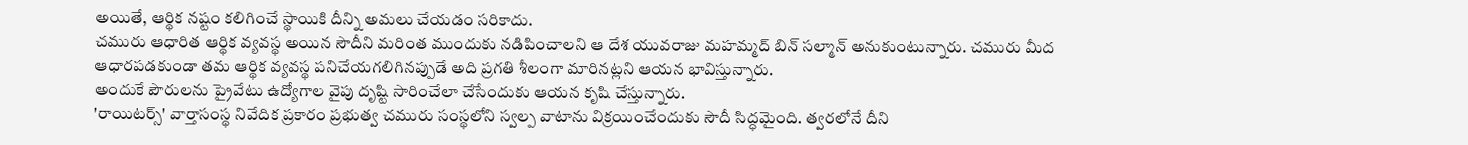అయితే, ఆర్థిక నష్టం కలిగించే స్థాయికి దీన్ని అమలు చేయడం సరికాదు.
చమురు ఆధారిత ఆర్థిక వ్యవస్థ అయిన సౌదీని మరింత ముందుకు నడిపించాలని ఆ దేశ యువరాజు మహమ్మద్ బిన్ సల్మాన్ అనుకుంటున్నారు. చమురు మీద ఆధారపడకుండా తమ ఆర్థిక వ్యవస్థ పనిచేయగలిగినప్పుడే అది ప్రగతి శీలంగా మారినట్లని ఆయన భావిస్తున్నారు.
అందుకే పౌరులను ప్రైవేటు ఉద్యోగాల వైపు దృష్టి సారించేలా చేసేందుకు ఆయన కృషి చేస్తున్నారు.
'రాయిటర్స్' వార్తాసంస్థ నివేదిక ప్రకారం ప్రభుత్వ చమురు సంస్థలోని స్వల్ప వాటాను విక్రయించేందుకు సౌదీ సిద్ధమైంది. త్వరలోనే దీని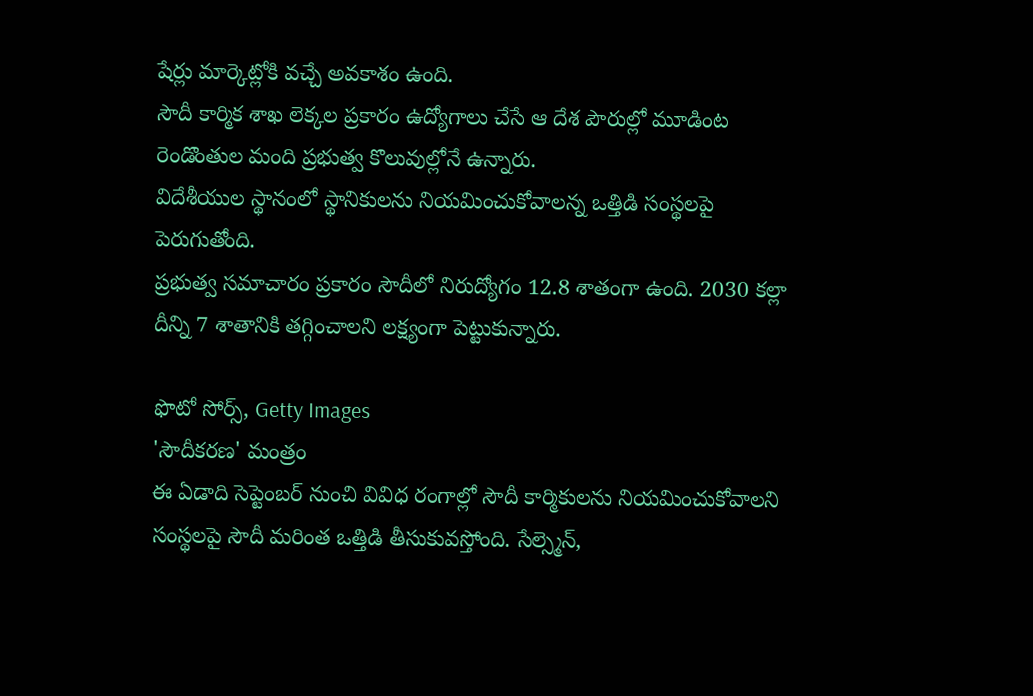షేర్లు మార్కెట్లోకి వచ్చే అవకాశం ఉంది.
సౌదీ కార్మిక శాఖ లెక్కల ప్రకారం ఉద్యోగాలు చేసే ఆ దేశ పౌరుల్లో మూడింట రెండొంతుల మంది ప్రభుత్వ కొలువుల్లోనే ఉన్నారు.
విదేశీయుల స్థానంలో స్థానికులను నియమించుకోవాలన్న ఒత్తిడి సంస్థలపై పెరుగుతోంది.
ప్రభుత్వ సమాచారం ప్రకారం సౌదీలో నిరుద్యోగం 12.8 శాతంగా ఉంది. 2030 కల్లా దీన్ని 7 శాతానికి తగ్గించాలని లక్ష్యంగా పెట్టుకున్నారు.

ఫొటో సోర్స్, Getty Images
'సౌదీకరణ' మంత్రం
ఈ ఏడాది సెప్టెంబర్ నుంచి వివిధ రంగాల్లో సౌదీ కార్మికులను నియమించుకోవాలని సంస్థలపై సౌదీ మరింత ఒత్తిడి తీసుకువస్తోంది. సేల్స్మెన్,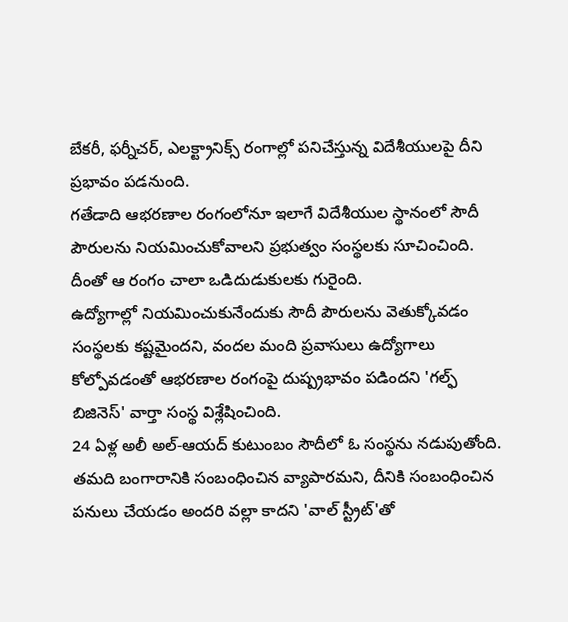బేకరీ, ఫర్నీచర్, ఎలక్ట్రానిక్స్ రంగాల్లో పనిచేస్తున్న విదేశీయులపై దీని ప్రభావం పడనుంది.
గతేడాది ఆభరణాల రంగంలోనూ ఇలాగే విదేశీయుల స్థానంలో సౌదీ పౌరులను నియమించుకోవాలని ప్రభుత్వం సంస్థలకు సూచించింది. దీంతో ఆ రంగం చాలా ఒడిదుడుకులకు గురైంది.
ఉద్యోగాల్లో నియమించుకునేందుకు సౌదీ పౌరులను వెతుక్కోవడం సంస్థలకు కష్టమైందని, వందల మంది ప్రవాసులు ఉద్యోగాలు కోల్పోవడంతో ఆభరణాల రంగంపై దుష్ప్రభావం పడిందని 'గల్ఫ్ బిజినెస్' వార్తా సంస్థ విశ్లేషించింది.
24 ఏళ్ల అలీ అల్-ఆయద్ కుటుంబం సౌదీలో ఓ సంస్థను నడుపుతోంది.
తమది బంగారానికి సంబంధించిన వ్యాపారమని, దీనికి సంబంధించిన పనులు చేయడం అందరి వల్లా కాదని 'వాల్ స్ట్రీట్'తో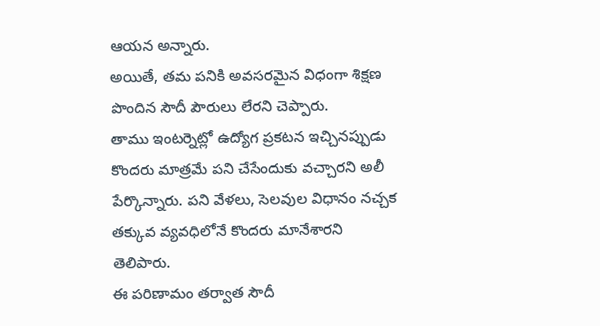ఆయన అన్నారు.
అయితే, తమ పనికి అవసరమైన విధంగా శిక్షణ పొందిన సౌదీ పౌరులు లేరని చెప్పారు.
తాము ఇంటర్నెట్లో ఉద్యోగ ప్రకటన ఇచ్చినప్పుడు కొందరు మాత్రమే పని చేసేందుకు వచ్చారని అలీ పేర్కొన్నారు. పని వేళలు, సెలవుల విధానం నచ్చక తక్కువ వ్యవధిలోనే కొందరు మానేశారని తెలిపారు.
ఈ పరిణామం తర్వాత సౌదీ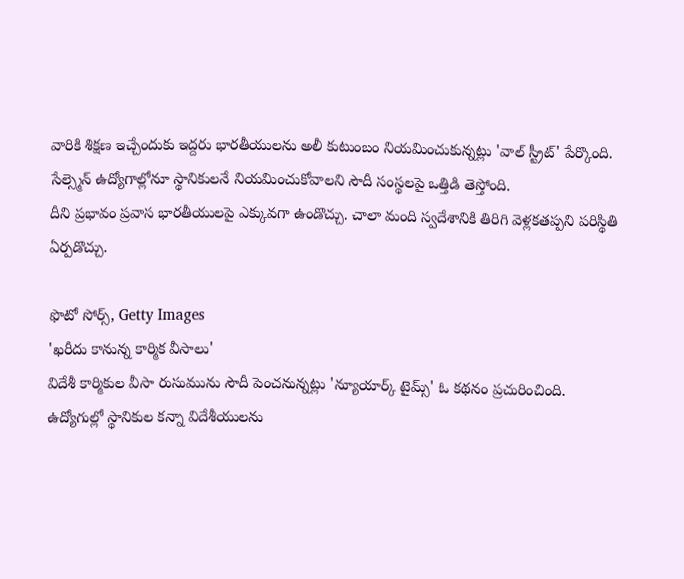వారికి శిక్షణ ఇచ్చేందుకు ఇద్దరు భారతీయులను అలీ కుటుంబం నియమించుకున్నట్లు 'వాల్ స్ట్రీట్' పేర్కొంది.
సేల్స్మెన్ ఉద్యోగాల్లోనూ స్థానికులనే నియమించుకోవాలని సౌదీ సంస్థలపై ఒత్తిడి తెస్తోంది.
దీని ప్రభావం ప్రవాస భారతీయులపై ఎక్కువగా ఉండొచ్చు. చాలా మంది స్వదేశానికి తిరిగి వెళ్లకతప్పని పరిస్థితి ఏర్పడొచ్చు.

ఫొటో సోర్స్, Getty Images
'ఖరీదు కానున్న కార్మిక వీసాలు'
విదేశీ కార్మికుల వీసా రుసుమును సౌదీ పెంచనున్నట్లు 'న్యూయార్క్ టైమ్స్' ఓ కథనం ప్రచురించింది.
ఉద్యోగుల్లో స్థానికుల కన్నా విదేశీయులను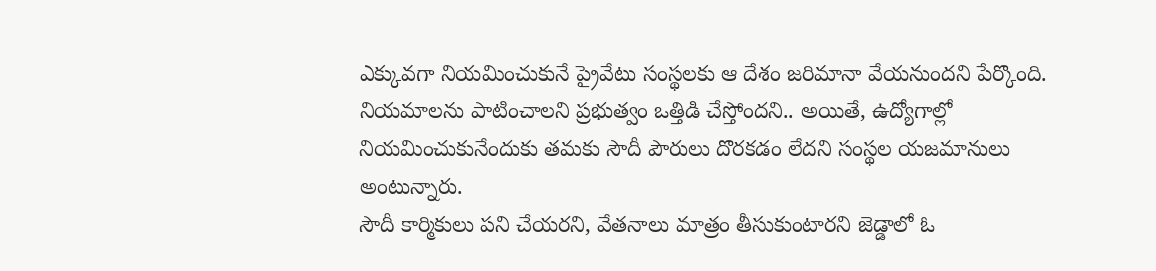ఎక్కువగా నియమించుకునే ప్రైవేటు సంస్థలకు ఆ దేశం జరిమానా వేయనుందని పేర్కొంది.
నియమాలను పాటించాలని ప్రభుత్వం ఒత్తిడి చేస్తోందని.. అయితే, ఉద్యోగాల్లో నియమించుకునేందుకు తమకు సౌదీ పౌరులు దొరకడం లేదని సంస్థల యజమానులు అంటున్నారు.
సౌదీ కార్మికులు పని చేయరని, వేతనాలు మాత్రం తీసుకుంటారని జెడ్డాలో ఓ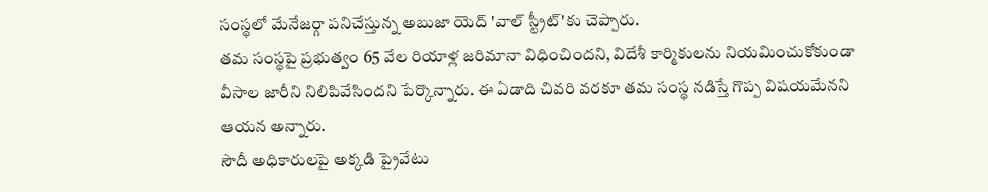సంస్థలో మేనేజర్గా పనిచేస్తున్న అబుజా యెద్ 'వాల్ స్ట్రీట్'కు చెప్పారు.
తమ సంస్థపై ప్రభుత్వం 65 వేల రియాళ్ల జరిమానా విధించిందని, విదేశీ కార్మికులను నియమించుకోకుండా వీసాల జారీని నిలిపివేసిందని పేర్కొన్నారు. ఈ ఏడాది చివరి వరకూ తమ సంస్థ నడిస్తే గొప్ప విషయమేనని ఆయన అన్నారు.
సౌదీ అధికారులపై అక్కడి ప్రైవేటు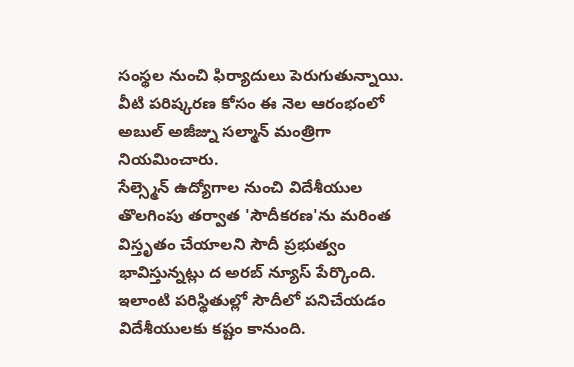సంస్థల నుంచి ఫిర్యాదులు పెరుగుతున్నాయి. వీటి పరిష్కరణ కోసం ఈ నెల ఆరంభంలో అబుల్ అజీజ్ను సల్మాన్ మంత్రిగా నియమించారు.
సేల్స్మెన్ ఉద్యోగాల నుంచి విదేశీయుల తొలగింపు తర్వాత 'సౌదీకరణ'ను మరింత విస్తృతం చేయాలని సౌదీ ప్రభుత్వం భావిస్తున్నట్లు ద అరబ్ న్యూస్ పేర్కొంది. ఇలాంటి పరిస్థితుల్లో సౌదీలో పనిచేయడం విదేశీయులకు కష్టం కానుంది.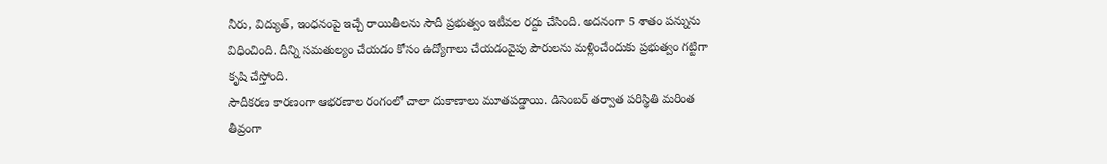నీరు, విద్యుత్, ఇంధనంపై ఇచ్చే రాయితీలను సౌదీ ప్రభుత్వం ఇటీవల రద్దు చేసింది. అదనంగా 5 శాతం పన్నును విధించింది. దీన్ని సమతుల్యం చేయడం కోసం ఉద్యోగాలు చేయడంవైపు పౌరులను మళ్లించేందుకు ప్రభుత్వం గట్టిగా కృషి చేస్తోంది.
సౌదీకరణ కారణంగా ఆభరణాల రంగంలో చాలా దుకాణాలు మూతపడ్డాయి. డిసెంబర్ తర్వాత పరిస్థితి మరింత తీవ్రంగా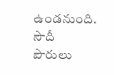ఉండనుంది.
సౌదీ పౌరులు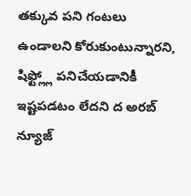తక్కువ పని గంటలు ఉండాలని కోరుకుంటున్నారని, షిఫ్ట్ల్లో పనిచేయడానికీ ఇష్టపడటం లేదని ద అరబ్ న్యూజ్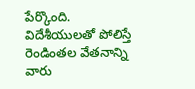పేర్కొంది. విదేశీయులతో పోలిస్తే రెండింతల వేతనాన్ని వారు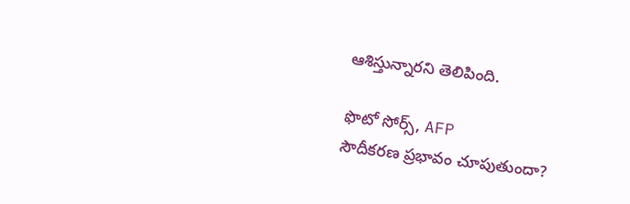ఆశిస్తున్నారని తెలిపింది.

ఫొటో సోర్స్, AFP
సౌదీకరణ ప్రభావం చూపుతుందా?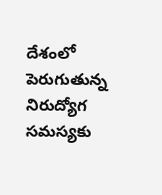దేశంలో పెరుగుతున్న నిరుద్యోగ సమస్యకు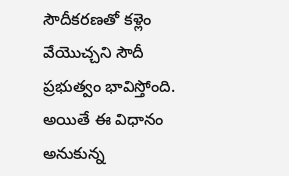సౌదీకరణతో కళ్లెం వేయొచ్చని సౌదీ ప్రభుత్వం భావిస్తోంది. అయితే ఈ విధానం అనుకున్న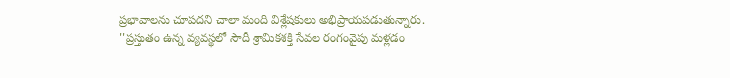ప్రభావాలను చూపదని చాలా మంది విశ్లేషకులు అభిప్రాయపడుతున్నారు.
''ప్రస్తుతం ఉన్న వ్యవస్థలో సౌదీ శ్రామికశక్తి సేవల రంగంవైపు మళ్లడం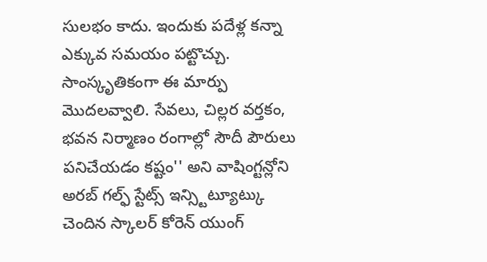సులభం కాదు. ఇందుకు పదేళ్ల కన్నా ఎక్కువ సమయం పట్టొచ్చు. సాంస్కృతికంగా ఈ మార్పు మొదలవ్వాలి. సేవలు, చిల్లర వర్తకం, భవన నిర్మాణం రంగాల్లో సౌదీ పౌరులు పనిచేయడం కష్టం'' అని వాషింగ్టన్లోని అరబ్ గల్ఫ్ స్టేట్స్ ఇన్స్టిట్యూట్కు చెందిన స్కాలర్ కోరెన్ యుంగ్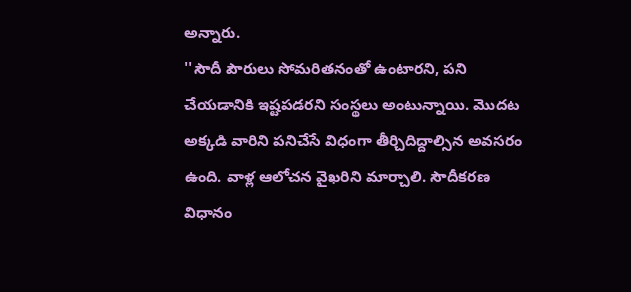అన్నారు.
''సౌదీ పౌరులు సోమరితనంతో ఉంటారని, పని చేయడానికి ఇష్టపడరని సంస్థలు అంటున్నాయి. మొదట అక్కడి వారిని పనిచేసే విధంగా తీర్చిదిద్దాల్సిన అవసరం ఉంది. వాళ్ల ఆలోచన వైఖరిని మార్చాలి. సౌదీకరణ విధానం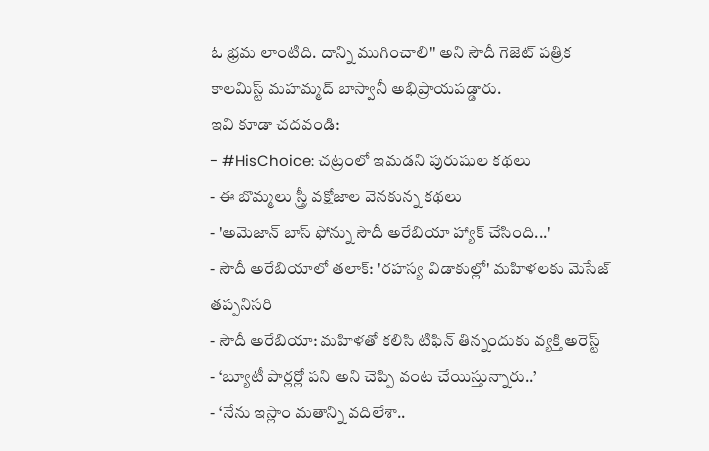ఓ భ్రమ లాంటిది. దాన్ని ముగించాలి'' అని సౌదీ గెజెట్ పత్రిక కాలమిస్ట్ మహమ్మద్ బాస్వానీ అభిప్రాయపడ్డారు.
ఇవి కూడా చదవండి:
- #HisChoice: చట్రంలో ఇమడని పురుషుల కథలు
- ఈ బొమ్మలు స్త్రీ వక్షోజాల వెనకున్న కథలు
- 'అమెజాన్ బాస్ ఫోన్ను సౌదీ అరేబియా హ్యాక్ చేసింది...'
- సౌదీ అరేబియాలో తలాక్: 'రహస్య విడాకుల్లో' మహిళలకు మెసేజ్ తప్పనిసరి
- సౌదీ అరేబియా: మహిళతో కలిసి టిఫిన్ తిన్నందుకు వ్యక్తి అరెస్ట్
- ‘బ్యూటీ పార్లర్లో పని అని చెప్పి వంట చేయిస్తున్నారు..’
- ‘నేను ఇస్లాం మతాన్ని వదిలేశా..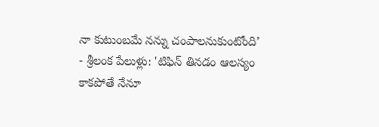నా కుటుంబమే నన్ను చంపాలనుకుంటోంది’
- శ్రీలంక పేలుళ్లు: 'టిఫిన్ తినడం ఆలస్యం కాకపోతే నేనూ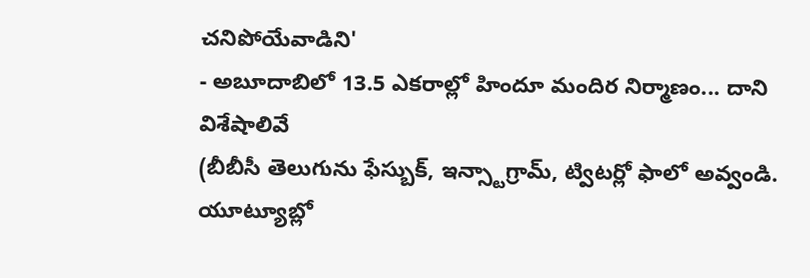చనిపోయేవాడిని'
- అబూదాబిలో 13.5 ఎకరాల్లో హిందూ మందిర నిర్మాణం... దాని విశేషాలివే
(బీబీసీ తెలుగును ఫేస్బుక్, ఇన్స్టాగ్రామ్, ట్విటర్లో ఫాలో అవ్వండి. యూట్యూబ్లో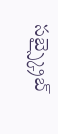సబ్స్క్రైబ్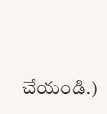చేయండి.)